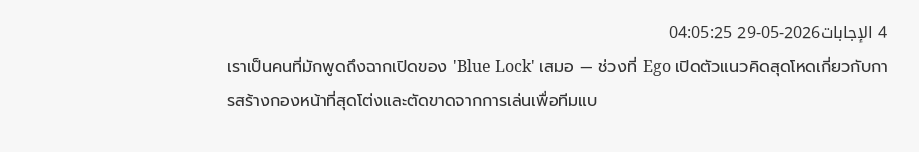4 الإجابات2026-05-29 04:05:25
เราเป็นคนที่มักพูดถึงฉากเปิดของ 'Blue Lock' เสมอ — ช่วงที่ Ego เปิดตัวแนวคิดสุดโหดเกี่ยวกับการสร้างกองหน้าที่สุดโต่งและตัดขาดจากการเล่นเพื่อทีมแบ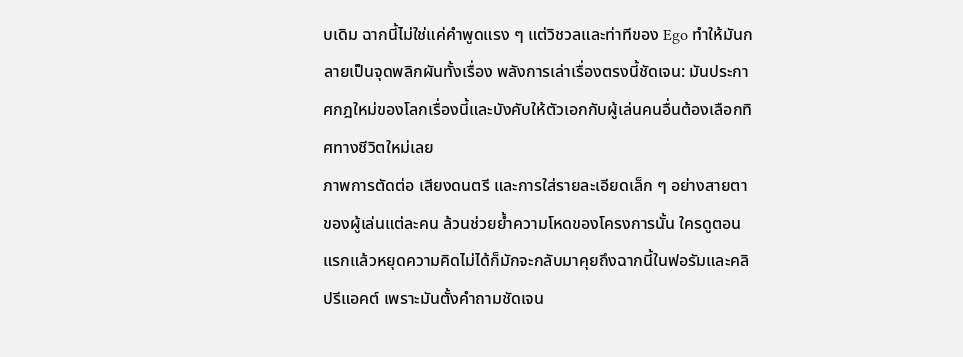บเดิม ฉากนี้ไม่ใช่แค่คำพูดแรง ๆ แต่วิชวลและท่าทีของ Ego ทำให้มันกลายเป็นจุดพลิกผันทั้งเรื่อง พลังการเล่าเรื่องตรงนี้ชัดเจน: มันประกาศกฎใหม่ของโลกเรื่องนี้และบังคับให้ตัวเอกกับผู้เล่นคนอื่นต้องเลือกทิศทางชีวิตใหม่เลย
ภาพการตัดต่อ เสียงดนตรี และการใส่รายละเอียดเล็ก ๆ อย่างสายตาของผู้เล่นแต่ละคน ล้วนช่วยย้ำความโหดของโครงการนั้น ใครดูตอนแรกแล้วหยุดความคิดไม่ได้ก็มักจะกลับมาคุยถึงฉากนี้ในฟอรัมและคลิปรีแอคต์ เพราะมันตั้งคำถามชัดเจน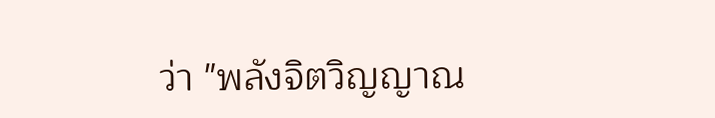ว่า "พลังจิตวิญญาณ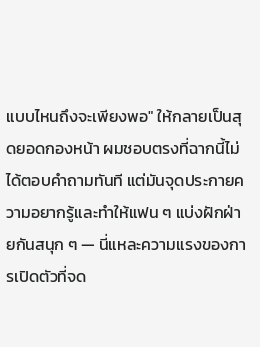แบบไหนถึงจะเพียงพอ" ให้กลายเป็นสุดยอดกองหน้า ผมชอบตรงที่ฉากนี้ไม่ได้ตอบคำถามทันที แต่มันจุดประกายความอยากรู้และทำให้แฟน ๆ แบ่งฝักฝ่ายกันสนุก ๆ — นี่แหละความแรงของการเปิดตัวที่จด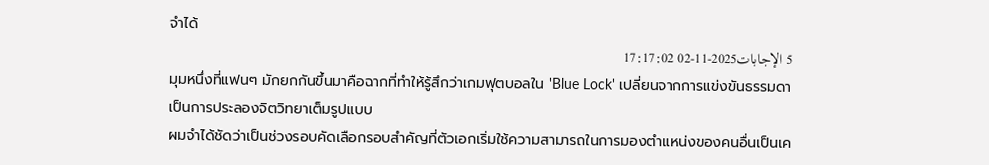จำได้
5 الإجابات2025-11-02 17:17:02
มุมหนึ่งที่แฟนๆ มักยกกันขึ้นมาคือฉากที่ทำให้รู้สึกว่าเกมฟุตบอลใน 'Blue Lock' เปลี่ยนจากการแข่งขันธรรมดาเป็นการประลองจิตวิทยาเต็มรูปแบบ
ผมจำได้ชัดว่าเป็นช่วงรอบคัดเลือกรอบสำคัญที่ตัวเอกเริ่มใช้ความสามารถในการมองตำแหน่งของคนอื่นเป็นเค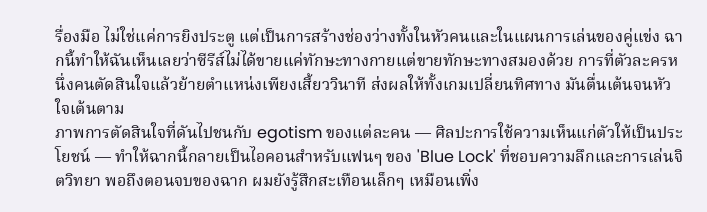รื่องมือ ไม่ใช่แค่การยิงประตู แต่เป็นการสร้างช่องว่างทั้งในหัวคนและในแผนการเล่นของคู่แข่ง ฉากนี้ทำให้ฉันเห็นเลยว่าซีรีส์ไม่ได้ขายแค่ทักษะทางกายแต่ขายทักษะทางสมองด้วย การที่ตัวละครหนึ่งคนตัดสินใจแล้วย้ายตำแหน่งเพียงเสี้ยววินาที ส่งผลให้ทั้งเกมเปลี่ยนทิศทาง มันตื่นเต้นจนหัวใจเต้นตาม
ภาพการตัดสินใจที่ดันไปชนกับ egotism ของแต่ละคน — ศิลปะการใช้ความเห็นแก่ตัวให้เป็นประโยชน์ — ทำให้ฉากนี้กลายเป็นไอคอนสำหรับแฟนๆ ของ 'Blue Lock' ที่ชอบความลึกและการเล่นจิตวิทยา พอถึงตอนจบของฉาก ผมยังรู้สึกสะเทือนเล็กๆ เหมือนเพิ่ง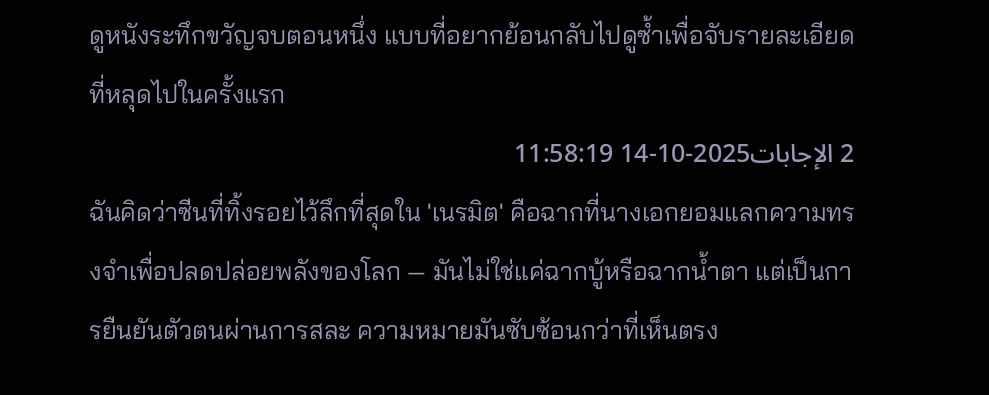ดูหนังระทึกขวัญจบตอนหนึ่ง แบบที่อยากย้อนกลับไปดูซ้ำเพื่อจับรายละเอียดที่หลุดไปในครั้งแรก
2 الإجابات2025-10-14 11:58:19
ฉันคิดว่าซีนที่ทิ้งรอยไว้ลึกที่สุดใน 'เนรมิต' คือฉากที่นางเอกยอมแลกความทรงจำเพื่อปลดปล่อยพลังของโลก — มันไม่ใช่แค่ฉากบู้หรือฉากน้ำตา แต่เป็นการยืนยันตัวตนผ่านการสละ ความหมายมันซับซ้อนกว่าที่เห็นตรง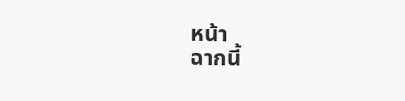หน้า
ฉากนี้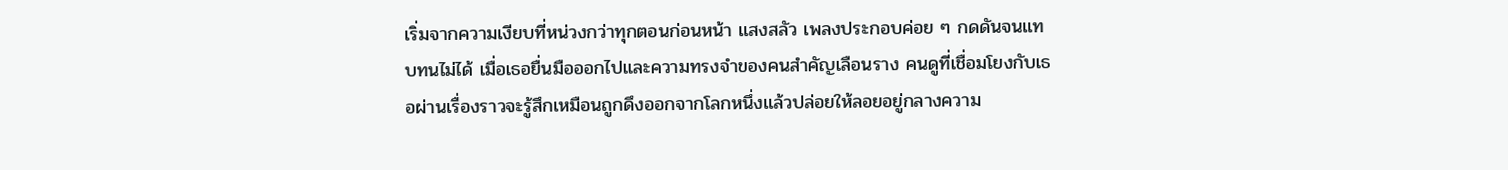เริ่มจากความเงียบที่หน่วงกว่าทุกตอนก่อนหน้า แสงสลัว เพลงประกอบค่อย ๆ กดดันจนแทบทนไม่ได้ เมื่อเธอยื่นมือออกไปและความทรงจำของคนสำคัญเลือนราง คนดูที่เชื่อมโยงกับเธอผ่านเรื่องราวจะรู้สึกเหมือนถูกดึงออกจากโลกหนึ่งแล้วปล่อยให้ลอยอยู่กลางความ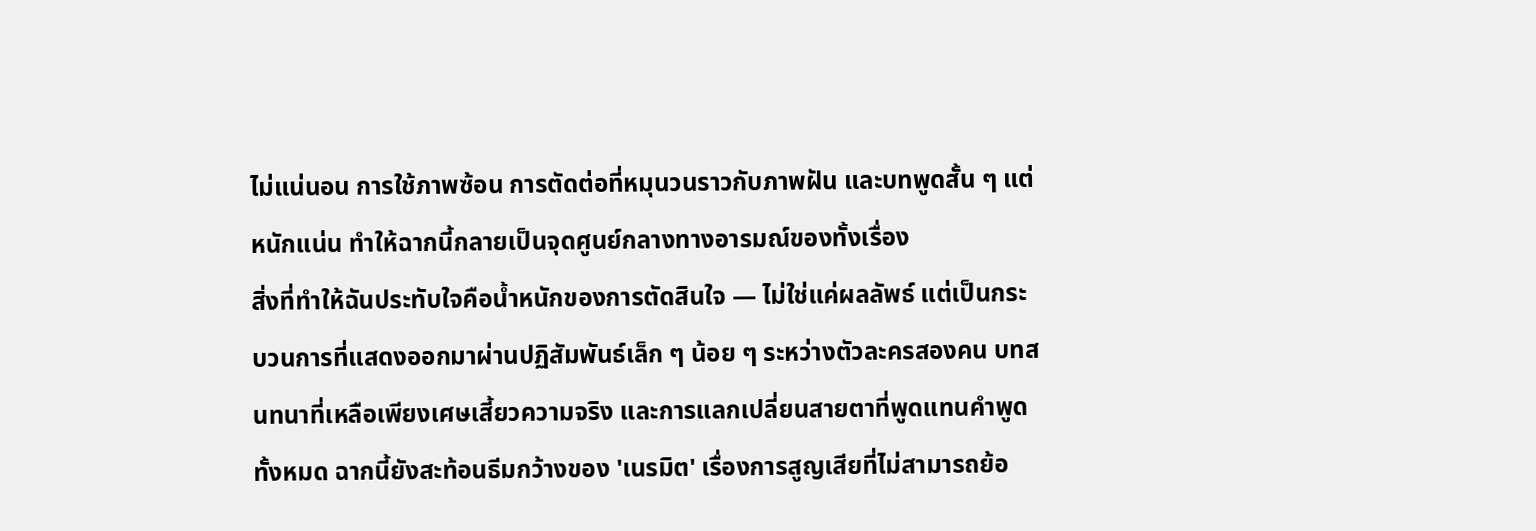ไม่แน่นอน การใช้ภาพซ้อน การตัดต่อที่หมุนวนราวกับภาพฝัน และบทพูดสั้น ๆ แต่หนักแน่น ทำให้ฉากนี้กลายเป็นจุดศูนย์กลางทางอารมณ์ของทั้งเรื่อง
สิ่งที่ทำให้ฉันประทับใจคือน้ำหนักของการตัดสินใจ — ไม่ใช่แค่ผลลัพธ์ แต่เป็นกระบวนการที่แสดงออกมาผ่านปฏิสัมพันธ์เล็ก ๆ น้อย ๆ ระหว่างตัวละครสองคน บทสนทนาที่เหลือเพียงเศษเสี้ยวความจริง และการแลกเปลี่ยนสายตาที่พูดแทนคำพูดทั้งหมด ฉากนี้ยังสะท้อนธีมกว้างของ 'เนรมิต' เรื่องการสูญเสียที่ไม่สามารถย้อ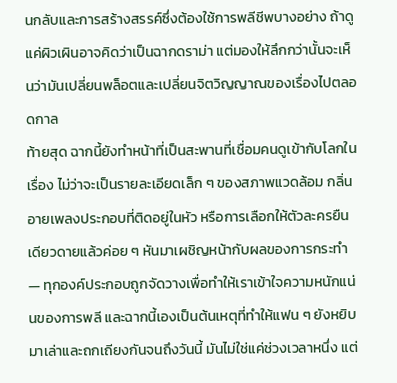นกลับและการสร้างสรรค์ซึ่งต้องใช้การพลีชีพบางอย่าง ถ้าดูแค่ผิวเผินอาจคิดว่าเป็นฉากดราม่า แต่มองให้ลึกกว่านั้นจะเห็นว่ามันเปลี่ยนพล็อตและเปลี่ยนจิตวิญญาณของเรื่องไปตลอดกาล
ท้ายสุด ฉากนี้ยังทำหน้าที่เป็นสะพานที่เชื่อมคนดูเข้ากับโลกในเรื่อง ไม่ว่าจะเป็นรายละเอียดเล็ก ๆ ของสภาพแวดล้อม กลิ่นอายเพลงประกอบที่ติดอยู่ในหัว หรือการเลือกให้ตัวละครยืนเดียวดายแล้วค่อย ๆ หันมาเผชิญหน้ากับผลของการกระทำ — ทุกองค์ประกอบถูกจัดวางเพื่อทำให้เราเข้าใจความหนักแน่นของการพลี และฉากนี้เองเป็นต้นเหตุที่ทำให้แฟน ๆ ยังหยิบมาเล่าและถกเถียงกันจนถึงวันนี้ มันไม่ใช่แค่ช่วงเวลาหนึ่ง แต่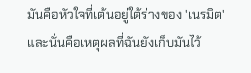มันคือหัวใจที่เต้นอยู่ใต้ร่างของ 'เนรมิต' และนั่นคือเหตุผลที่ฉันยังเก็บมันไว้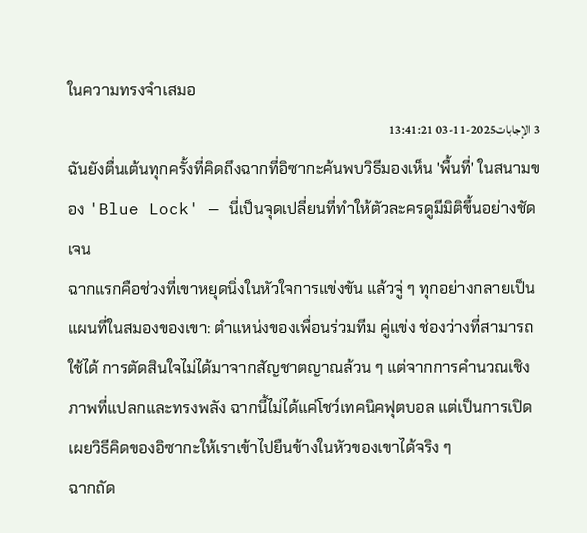ในความทรงจำเสมอ
3 الإجابات2025-11-03 13:41:21
ฉันยังตื่นเต้นทุกครั้งที่คิดถึงฉากที่อิซากะค้นพบวิธีมองเห็น 'พื้นที่' ในสนามของ 'Blue Lock' — นี่เป็นจุดเปลี่ยนที่ทำให้ตัวละครดูมีมิติขึ้นอย่างชัดเจน
ฉากแรกคือช่วงที่เขาหยุดนิ่งในหัวใจการแข่งขัน แล้วจู่ ๆ ทุกอย่างกลายเป็นแผนที่ในสมองของเขา: ตำแหน่งของเพื่อนร่วมทีม คู่แข่ง ช่องว่างที่สามารถใช้ได้ การตัดสินใจไม่ได้มาจากสัญชาตญาณล้วน ๆ แต่จากการคำนวณเชิงภาพที่แปลกและทรงพลัง ฉากนี้ไม่ได้แค่โชว์เทคนิคฟุตบอล แต่เป็นการเปิดเผยวิธีคิดของอิซากะให้เราเข้าไปยืนข้างในหัวของเขาได้จริง ๆ
ฉากถัด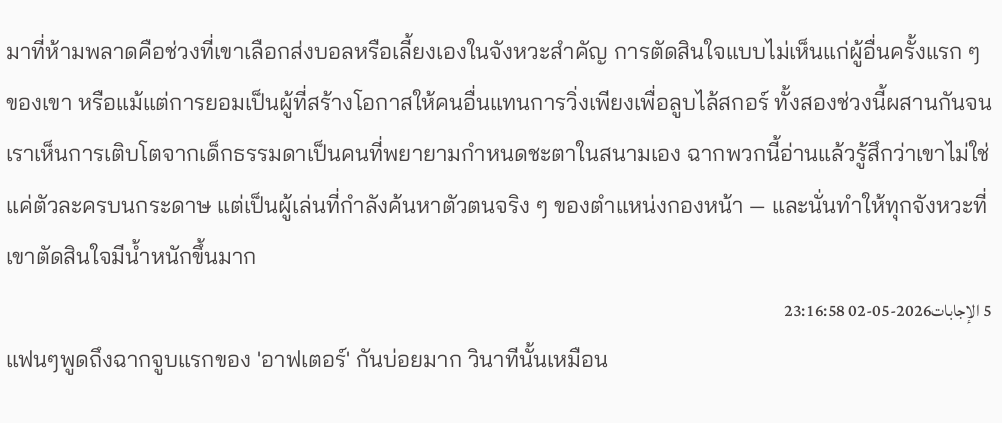มาที่ห้ามพลาดคือช่วงที่เขาเลือกส่งบอลหรือเลี้ยงเองในจังหวะสำคัญ การตัดสินใจแบบไม่เห็นแก่ผู้อื่นครั้งแรก ๆ ของเขา หรือแม้แต่การยอมเป็นผู้ที่สร้างโอกาสให้คนอื่นแทนการวิ่งเพียงเพื่อลูบไล้สกอร์ ทั้งสองช่วงนี้ผสานกันจนเราเห็นการเติบโตจากเด็กธรรมดาเป็นคนที่พยายามกำหนดชะตาในสนามเอง ฉากพวกนี้อ่านแล้วรู้สึกว่าเขาไม่ใช่แค่ตัวละครบนกระดาษ แต่เป็นผู้เล่นที่กำลังค้นหาตัวตนจริง ๆ ของตำแหน่งกองหน้า — และนั่นทำให้ทุกจังหวะที่เขาตัดสินใจมีน้ำหนักขึ้นมาก
5 الإجابات2026-05-02 23:16:58
แฟนๆพูดถึงฉากจูบแรกของ 'อาฟเตอร์' กันบ่อยมาก วินาทีนั้นเหมือน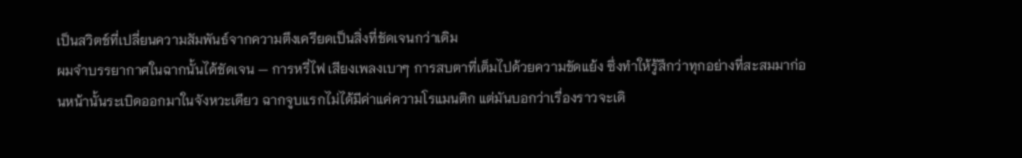เป็นสวิตช์ที่เปลี่ยนความสัมพันธ์จากความตึงเครียดเป็นสิ่งที่ชัดเจนกว่าเดิม
ผมจำบรรยากาศในฉากนั้นได้ชัดเจน — การหรี่ไฟ เสียงเพลงเบาๆ การสบตาที่เต็มไปด้วยความขัดแย้ง ซึ่งทำให้รู้สึกว่าทุกอย่างที่สะสมมาก่อนหน้านั้นระเบิดออกมาในจังหวะเดียว ฉากจูบแรกไม่ได้มีค่าแค่ความโรแมนติก แต่มันบอกว่าเรื่องราวจะเดิ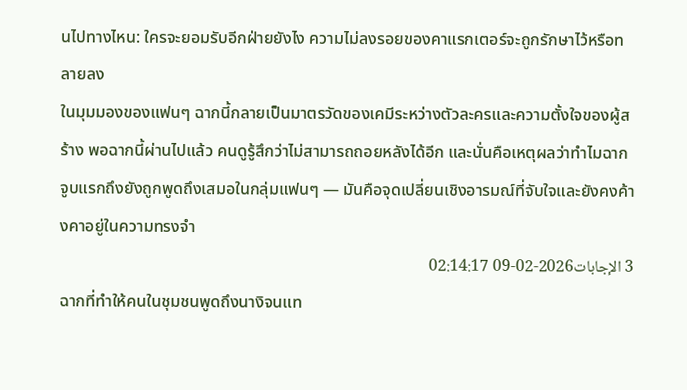นไปทางไหน: ใครจะยอมรับอีกฝ่ายยังไง ความไม่ลงรอยของคาแรกเตอร์จะถูกรักษาไว้หรือทลายลง
ในมุมมองของแฟนๆ ฉากนี้กลายเป็นมาตรวัดของเคมีระหว่างตัวละครและความตั้งใจของผู้สร้าง พอฉากนี้ผ่านไปแล้ว คนดูรู้สึกว่าไม่สามารถถอยหลังได้อีก และนั่นคือเหตุผลว่าทำไมฉากจูบแรกถึงยังถูกพูดถึงเสมอในกลุ่มแฟนๆ — มันคือจุดเปลี่ยนเชิงอารมณ์ที่จับใจและยังคงค้างคาอยู่ในความทรงจำ
3 الإجابات2026-02-09 02:14:17
ฉากที่ทำให้คนในชุมชนพูดถึงนางิจนแท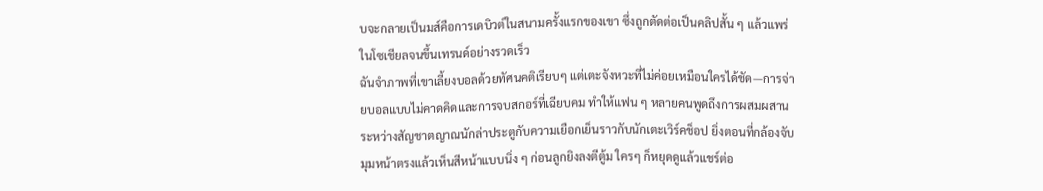บจะกลายเป็นมส์คือการเดบิวต์ในสนามครั้งแรกของเขา ซึ่งถูกตัดต่อเป็นคลิปสั้น ๆ แล้วแพร่ในโซเชียลจนขึ้นเทรนด์อย่างรวดเร็ว
ฉันจำภาพที่เขาเลี้ยงบอลด้วยทัศนคติเรียบๆ แต่เตะจังหวะที่ไม่ค่อยเหมือนใครได้ชัด—การจ่ายบอลแบบไม่คาดคิดและการจบสกอร์ที่เฉียบคม ทำให้แฟน ๆ หลายคนพูดถึงการผสมผสานระหว่างสัญชาตญาณนักล่าประตูกับความเยือกเย็นราวกับนักเตะเวิร์คช็อป ยิ่งตอนที่กล้องจับมุมหน้าตรงแล้วเห็นสีหน้าแบบนิ่ง ๆ ก่อนลูกยิงลงตีตู้ม ใครๆ ก็หยุดดูแล้วแชร์ต่อ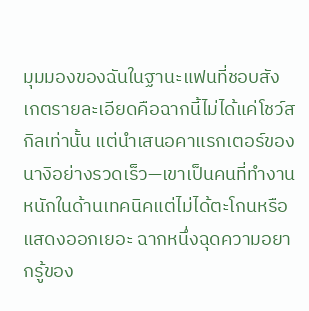มุมมองของฉันในฐานะแฟนที่ชอบสังเกตรายละเอียดคือฉากนี้ไม่ได้แค่โชว์สกิลเท่านั้น แต่นำเสนอคาแรกเตอร์ของนางิอย่างรวดเร็ว—เขาเป็นคนที่ทำงานหนักในด้านเทคนิคแต่ไม่ได้ตะโกนหรือแสดงออกเยอะ ฉากหนึ่งฉุดความอยากรู้ของ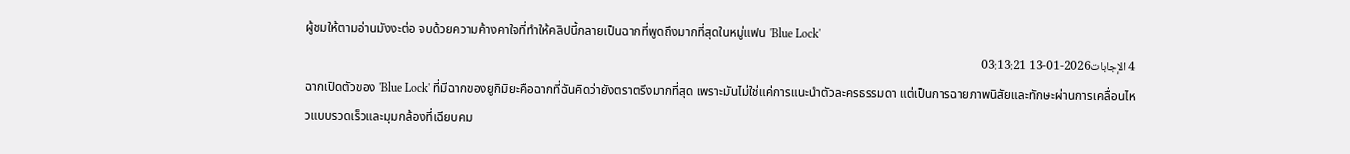ผู้ชมให้ตามอ่านมังงะต่อ จบด้วยความค้างคาใจที่ทำให้คลิปนี้กลายเป็นฉากที่พูดถึงมากที่สุดในหมู่แฟน 'Blue Lock'
4 الإجابات2026-01-13 03:13:21
ฉากเปิดตัวของ 'Blue Lock' ที่มีฉากของยูกิมิยะคือฉากที่ฉันคิดว่ายังตราตรึงมากที่สุด เพราะมันไม่ใช่แค่การแนะนำตัวละครธรรมดา แต่เป็นการฉายภาพนิสัยและทักษะผ่านการเคลื่อนไหวแบบรวดเร็วและมุมกล้องที่เฉียบคม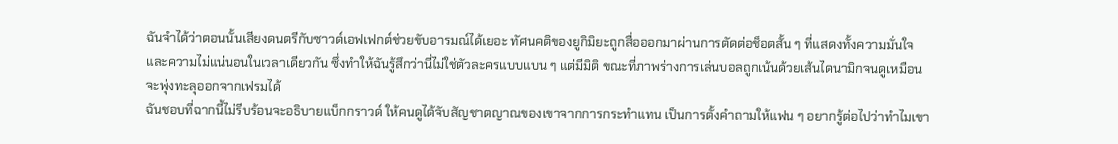ฉันจำได้ว่าตอนนั้นเสียงดนตรีกับซาวด์เอฟเฟกต์ช่วยขับอารมณ์ได้เยอะ ทัศนคติของยูกิมิยะถูกสื่อออกมาผ่านการตัดต่อช็อตสั้น ๆ ที่แสดงทั้งความมั่นใจและความไม่แน่นอนในเวลาเดียวกัน ซึ่งทำให้ฉันรู้สึกว่านี่ไม่ใช่ตัวละครแบบแบน ๆ แต่มีมิติ ขณะที่ภาพร่างการเล่นบอลถูกเน้นด้วยเส้นไดนามิกจนดูเหมือนจะพุ่งทะลุออกจากเฟรมได้
ฉันชอบที่ฉากนี้ไม่รีบร้อนจะอธิบายแบ็กกราวด์ ให้คนดูได้จับสัญชาตญาณของเขาจากการกระทำแทน เป็นการตั้งคำถามให้แฟน ๆ อยากรู้ต่อไปว่าทำไมเขา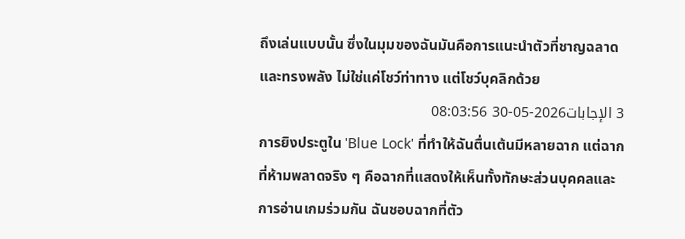ถึงเล่นแบบนั้น ซึ่งในมุมของฉันมันคือการแนะนำตัวที่ชาญฉลาดและทรงพลัง ไม่ใช่แค่โชว์ท่าทาง แต่โชว์บุคลิกด้วย
3 الإجابات2026-05-30 08:03:56
การยิงประตูใน 'Blue Lock' ที่ทำให้ฉันตื่นเต้นมีหลายฉาก แต่ฉากที่ห้ามพลาดจริง ๆ คือฉากที่แสดงให้เห็นทั้งทักษะส่วนบุคคลและการอ่านเกมร่วมกัน ฉันชอบฉากที่ตัว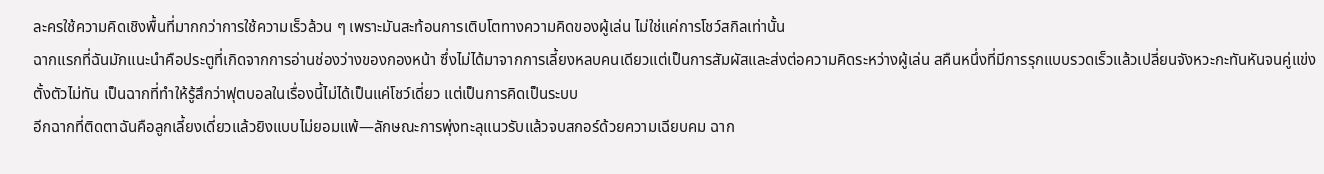ละครใช้ความคิดเชิงพื้นที่มากกว่าการใช้ความเร็วล้วน ๆ เพราะมันสะท้อนการเติบโตทางความคิดของผู้เล่น ไม่ใช่แค่การโชว์สกิลเท่านั้น
ฉากแรกที่ฉันมักแนะนำคือประตูที่เกิดจากการอ่านช่องว่างของกองหน้า ซึ่งไม่ได้มาจากการเลี้ยงหลบคนเดียวแต่เป็นการสัมผัสและส่งต่อความคิดระหว่างผู้เล่น สคืนหนึ่งที่มีการรุกแบบรวดเร็วแล้วเปลี่ยนจังหวะกะทันหันจนคู่แข่งตั้งตัวไม่ทัน เป็นฉากที่ทำให้รู้สึกว่าฟุตบอลในเรื่องนี้ไม่ได้เป็นแค่โชว์เดี่ยว แต่เป็นการคิดเป็นระบบ
อีกฉากที่ติดตาฉันคือลูกเลี้ยงเดี่ยวแล้วยิงแบบไม่ยอมแพ้—ลักษณะการพุ่งทะลุแนวรับแล้วจบสกอร์ด้วยความเฉียบคม ฉาก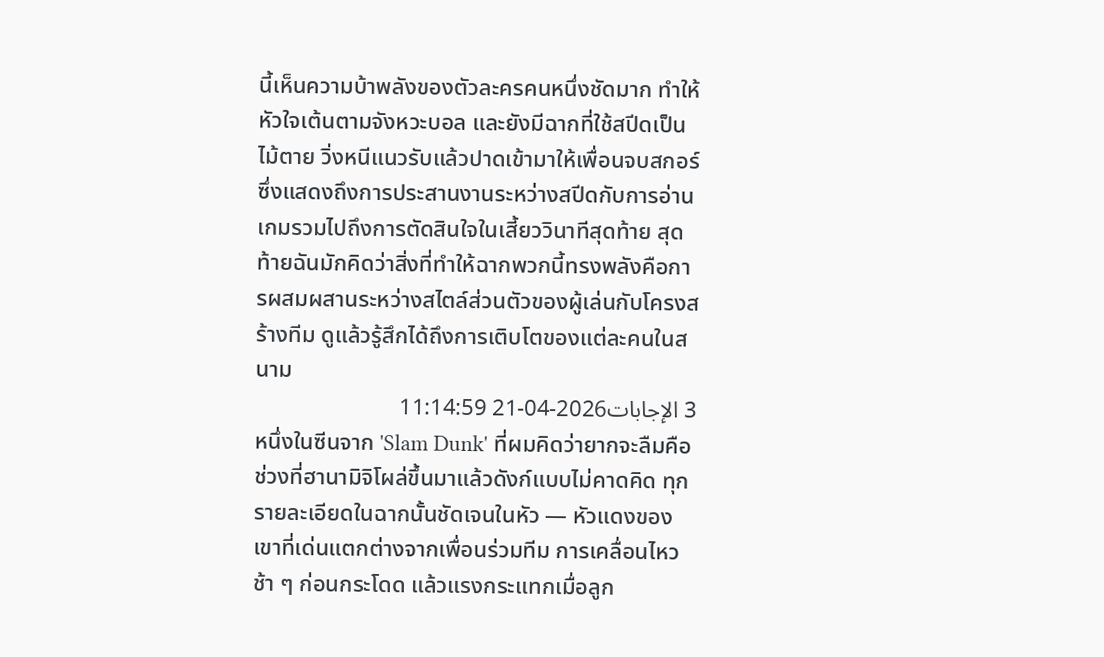นี้เห็นความบ้าพลังของตัวละครคนหนึ่งชัดมาก ทำให้หัวใจเต้นตามจังหวะบอล และยังมีฉากที่ใช้สปีดเป็นไม้ตาย วิ่งหนีแนวรับแล้วปาดเข้ามาให้เพื่อนจบสกอร์ ซึ่งแสดงถึงการประสานงานระหว่างสปีดกับการอ่านเกมรวมไปถึงการตัดสินใจในเสี้ยววินาทีสุดท้าย สุดท้ายฉันมักคิดว่าสิ่งที่ทำให้ฉากพวกนี้ทรงพลังคือการผสมผสานระหว่างสไตล์ส่วนตัวของผู้เล่นกับโครงสร้างทีม ดูแล้วรู้สึกได้ถึงการเติบโตของแต่ละคนในสนาม
3 الإجابات2026-04-21 11:14:59
หนึ่งในซีนจาก 'Slam Dunk' ที่ผมคิดว่ายากจะลืมคือช่วงที่ฮานามิจิโผล่ขึ้นมาแล้วดังก์แบบไม่คาดคิด ทุกรายละเอียดในฉากนั้นชัดเจนในหัว — หัวแดงของเขาที่เด่นแตกต่างจากเพื่อนร่วมทีม การเคลื่อนไหวช้า ๆ ก่อนกระโดด แล้วแรงกระแทกเมื่อลูก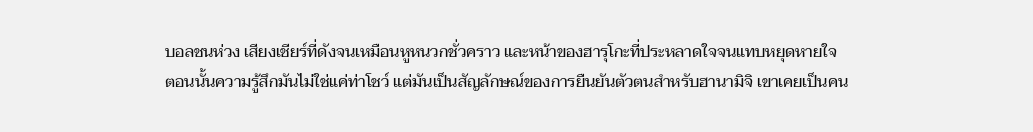บอลชนห่วง เสียงเชียร์ที่ดังจนเหมือนหูหนวกชั่วคราว และหน้าของฮารุโกะที่ประหลาดใจจนแทบหยุดหายใจ
ตอนนั้นความรู้สึกมันไม่ใช่แค่ท่าโชว์ แต่มันเป็นสัญลักษณ์ของการยืนยันตัวตนสำหรับฮานามิจิ เขาเคยเป็นคน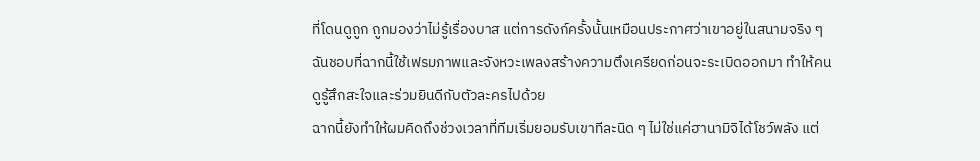ที่โดนดูถูก ถูกมองว่าไม่รู้เรื่องบาส แต่การดังก์ครั้งนั้นเหมือนประกาศว่าเขาอยู่ในสนามจริง ๆ ฉันชอบที่ฉากนี้ใช้เฟรมภาพและจังหวะเพลงสร้างความตึงเครียดก่อนจะระเบิดออกมา ทำให้คนดูรู้สึกสะใจและร่วมยินดีกับตัวละครไปด้วย
ฉากนี้ยังทำให้ผมคิดถึงช่วงเวลาที่ทีมเริ่มยอมรับเขาทีละนิด ๆ ไม่ใช่แค่ฮานามิจิได้โชว์พลัง แต่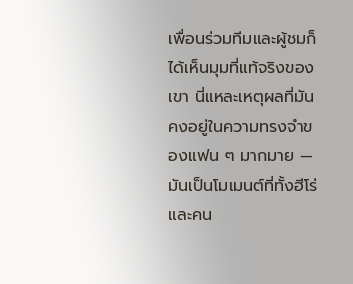เพื่อนร่วมทีมและผู้ชมก็ได้เห็นมุมที่แท้จริงของเขา นี่แหละเหตุผลที่มันคงอยู่ในความทรงจำของแฟน ๆ มากมาย — มันเป็นโมเมนต์ที่ทั้งฮีโร่และคน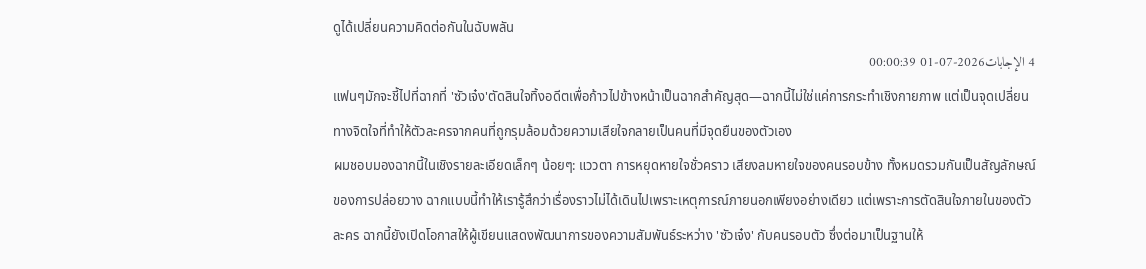ดูได้เปลี่ยนความคิดต่อกันในฉับพลัน
4 الإجابات2026-07-01 00:00:39
แฟนๆมักจะชี้ไปที่ฉากที่ 'ซัวเจ๋ง'ตัดสินใจทิ้งอดีตเพื่อก้าวไปข้างหน้าเป็นฉากสำคัญสุด—ฉากนี้ไม่ใช่แค่การกระทำเชิงกายภาพ แต่เป็นจุดเปลี่ยนทางจิตใจที่ทำให้ตัวละครจากคนที่ถูกรุมล้อมด้วยความเสียใจกลายเป็นคนที่มีจุดยืนของตัวเอง
ผมชอบมองฉากนี้ในเชิงรายละเอียดเล็กๆ น้อยๆ: แววตา การหยุดหายใจชั่วคราว เสียงลมหายใจของคนรอบข้าง ทั้งหมดรวมกันเป็นสัญลักษณ์ของการปล่อยวาง ฉากแบบนี้ทำให้เรารู้สึกว่าเรื่องราวไม่ได้เดินไปเพราะเหตุการณ์ภายนอกเพียงอย่างเดียว แต่เพราะการตัดสินใจภายในของตัวละคร ฉากนี้ยังเปิดโอกาสให้ผู้เขียนแสดงพัฒนาการของความสัมพันธ์ระหว่าง 'ซัวเจ๋ง' กับคนรอบตัว ซึ่งต่อมาเป็นฐานให้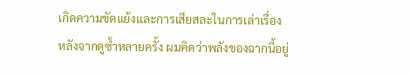เกิดความขัดแย้งและการเสียสละในการเล่าเรื่อง
หลังจากดูซ้ำหลายครั้ง ผมคิดว่าพลังของฉากนี้อยู่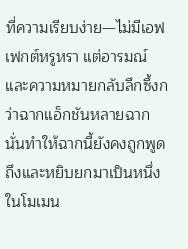ที่ความเรียบง่าย—ไม่มีเอฟเฟกต์หรูหรา แต่อารมณ์และความหมายกลับลึกซึ้งกว่าฉากแอ็กชันหลายฉาก นั่นทำให้ฉากนี้ยังคงถูกพูดถึงและหยิบยกมาเป็นหนึ่งในโมเมน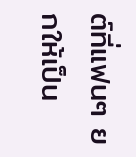ต์ที่แฟนๆ ยกให้เป็น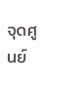จุดศูนย์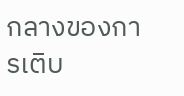กลางของการเติบ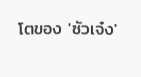โตของ 'ซัวเจ๋ง'